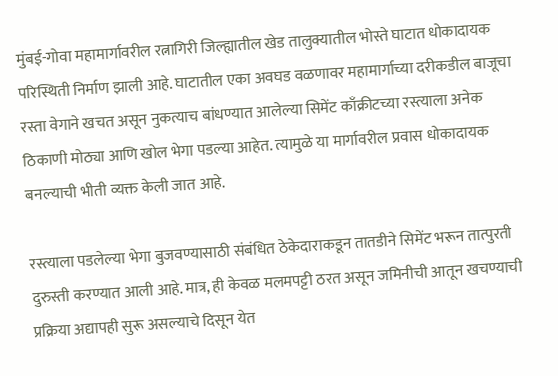मुंबई-गोवा महामार्गावरील रत्नागिरी जिल्ह्यातील खेड तालुक्यातील भोस्ते घाटात धोकादायक परिस्थिती निर्माण झाली आहे. घाटातील एका अवघड वळणावर महामार्गाच्या दरीकडील बाजूचा रस्ता वेगाने खचत असून नुकत्याच बांधण्यात आलेल्या सिमेंट काँक्रीटच्या रस्त्याला अनेक ठिकाणी मोठ्या आणि खोल भेगा पडल्या आहेत. त्यामुळे या मार्गावरील प्रवास धोकादायक बनल्याची भीती व्यक्त केली जात आहे.

रस्त्याला पडलेल्या भेगा बुजवण्यासाठी संबंधित ठेकेदाराकडून तातडीने सिमेंट भरून तात्पुरती दुरुस्ती करण्यात आली आहे. मात्र, ही केवळ मलमपट्टी ठरत असून जमिनीची आतून खचण्याची प्रक्रिया अद्यापही सुरू असल्याचे दिसून येत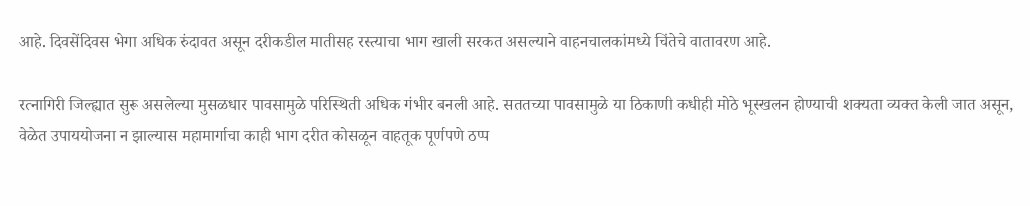आहे. दिवसेंदिवस भेगा अधिक रुंदावत असून दरीकडील मातीसह रस्त्याचा भाग खाली सरकत असल्याने वाहनचालकांमध्ये चिंतेचे वातावरण आहे.

रत्नागिरी जिल्ह्यात सुरू असलेल्या मुसळधार पावसामुळे परिस्थिती अधिक गंभीर बनली आहे. सततच्या पावसामुळे या ठिकाणी कधीही मोठे भूस्खलन होण्याची शक्यता व्यक्त केली जात असून, वेळेत उपाययोजना न झाल्यास महामार्गाचा काही भाग दरीत कोसळून वाहतूक पूर्णपणे ठप्प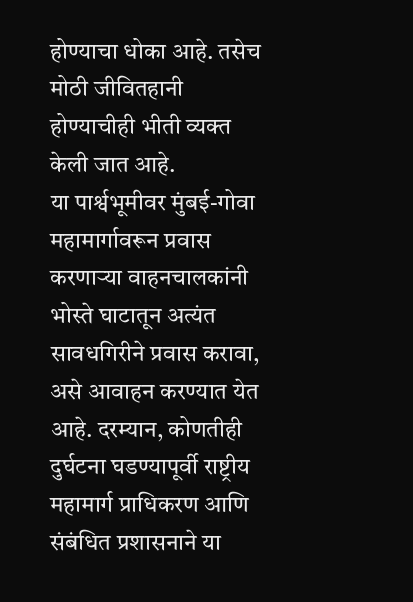होण्याचा धोका आहे. तसेच मोठी जीवितहानी होण्याचीही भीती व्यक्त केली जात आहे.
या पार्श्वभूमीवर मुंबई-गोवा महामार्गावरून प्रवास करणाऱ्या वाहनचालकांनी भोस्ते घाटातून अत्यंत सावधगिरीने प्रवास करावा, असे आवाहन करण्यात येत आहे. दरम्यान, कोणतीही दुर्घटना घडण्यापूर्वी राष्ट्रीय महामार्ग प्राधिकरण आणि संबंधित प्रशासनाने या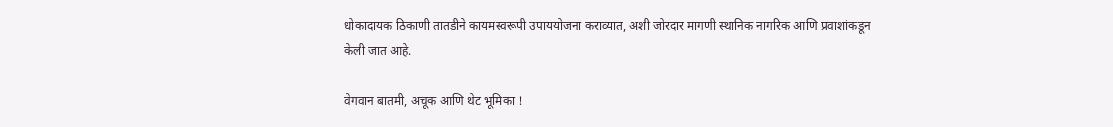धोकादायक ठिकाणी तातडीने कायमस्वरूपी उपाययोजना कराव्यात, अशी जोरदार मागणी स्थानिक नागरिक आणि प्रवाशांकडून केली जात आहे.

वेगवान बातमी, अचूक आणि थेट भूमिका !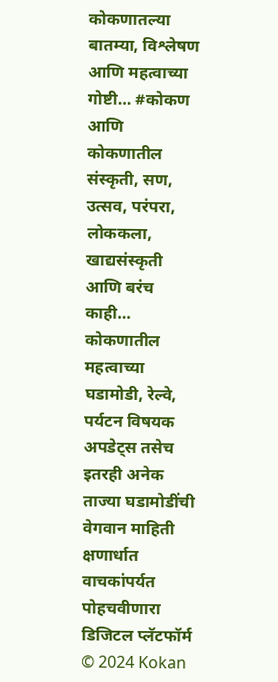कोकणातल्या बातम्या, विश्लेषण आणि महत्वाच्या गोष्टी… #कोकण आणि कोकणातील संस्कृती, सण, उत्सव, परंपरा, लोककला, खाद्यसंस्कृती आणि बरंच काही…
कोकणातील महत्वाच्या घडामोडी, रेल्वे, पर्यटन विषयक अपडेट्स तसेच इतरही अनेक ताज्या घडामोडींची वेगवान माहिती क्षणार्धात वाचकांपर्यत पोहचवीणारा डिजिटल प्लॅटफॉर्म
© 2024 Kokan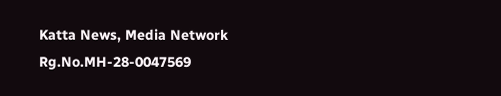Katta News, Media Network
Rg.No.MH-28-0047569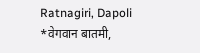Ratnagiri, Dapoli
*वेगवान बातमी,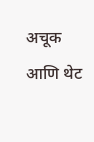अचूक आणि थेट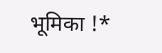भूमिका !*